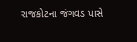રાજકોટના જંગવડ પાસે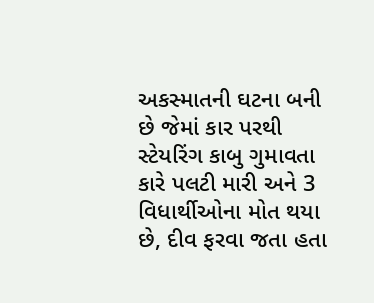અકસ્માતની ઘટના બની છે જેમાં કાર પરથી સ્ટેયરિંગ કાબુ ગુમાવતા કારે પલટી મારી અને 3 વિધાર્થીઓના મોત થયા છે, દીવ ફરવા જતા હતા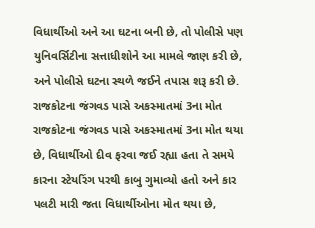વિધાર્થીઓ અને આ ઘટના બની છે, તો પોલીસે પણ યુનિવર્સિટીના સત્તાધીશોને આ મામલે જાણ કરી છે, અને પોલીસે ઘટના સ્થળે જઈને તપાસ શરૂ કરી છે.
રાજકોટના જંગવડ પાસે અકસ્માતમાં 3ના મોત
રાજકોટના જંગવડ પાસે અકસ્માતમાં 3ના મોત થયા છે, વિધાર્થીઓ દીવ ફરવા જઈ રહ્યા હતા તે સમયે કારના સ્ટેયરિંગ પરથી કાબુ ગુમાવ્યો હતો અને કાર પલટી મારી જતા વિધાર્થીઓના મોત થયા છે,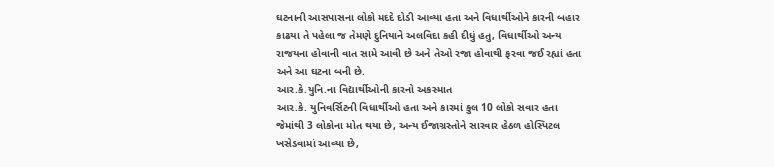ઘટનાની આસપાસના લોકો મદદે દોડી આવ્યા હતા અને વિધાર્થીઓને કારની બહાર કાઢયા તે પહેલા જ તેમણે દુનિયાને અલવિદા કહી દીધું હતુ, વિધાર્થીઓ અન્ય રાજયના હોવાની વાત સામે આવી છે અને તેઓ રજા હોવાથી ફરવા જઈ રહ્યાં હતા અને આ ઘટના બની છે.
આર.કે.યુનિ.ના વિદ્યાર્થીઓની કારનો અકસ્માત
આર.કે. યુનિવર્સિટની વિધાર્થીઓ હતા અને કારમાં કુલ 10 લોકો સવાર હતા જેમાંથી 3 લોકોના મોત થયા છે, અન્ય ઈજાગ્રસ્તોને સારવાર હેઠળ હોસ્પિટલ ખસેડવામાં આવ્યા છે,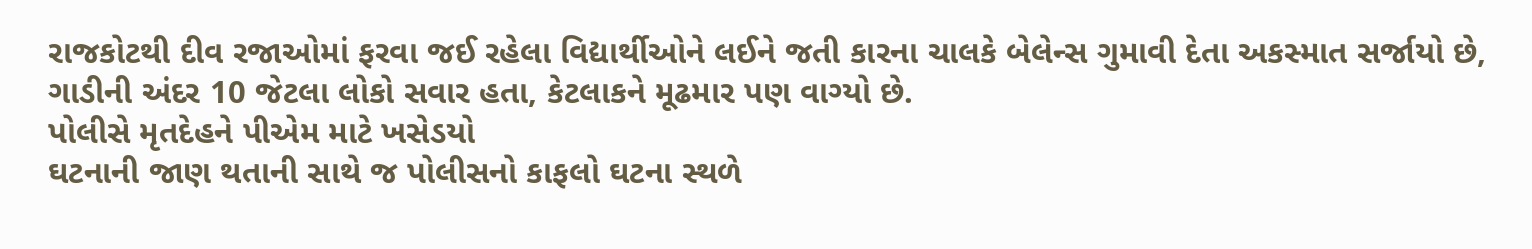રાજકોટથી દીવ રજાઓમાં ફરવા જઈ રહેલા વિદ્યાર્થીઓને લઈને જતી કારના ચાલકે બેલેન્સ ગુમાવી દેતા અકસ્માત સર્જાયો છે, ગાડીની અંદર 10 જેટલા લોકો સવાર હતા, કેટલાકને મૂઢમાર પણ વાગ્યો છે.
પોલીસે મૃતદેહને પીએમ માટે ખસેડયો
ઘટનાની જાણ થતાની સાથે જ પોલીસનો કાફલો ઘટના સ્થળે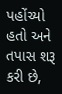પહોંચ્યો હતો અને તપાસ શરૂ કરી છે,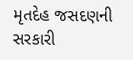મૃતદેહ જસદણની સરકારી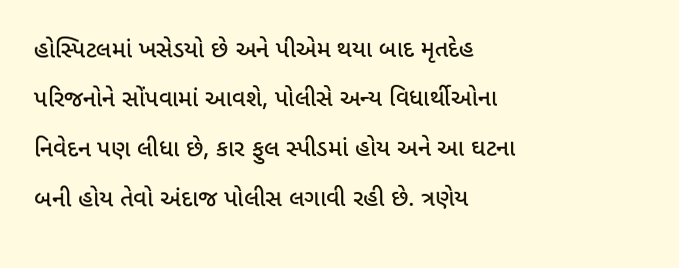હોસ્પિટલમાં ખસેડયો છે અને પીએમ થયા બાદ મૃતદેહ પરિજનોને સોંપવામાં આવશે, પોલીસે અન્ય વિધાર્થીઓના નિવેદન પણ લીધા છે, કાર ફુલ સ્પીડમાં હોય અને આ ઘટના બની હોય તેવો અંદાજ પોલીસ લગાવી રહી છે. ત્રણેય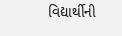વિદ્યાર્થીની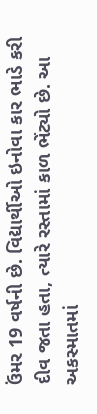ઉંમર 19 વર્ષની છે. વિદ્યાર્થીઓ ઇનોવા કાર ભાડે કરી દીવ જતા હતા, ત્યારે રસ્તામાં કાળ ભેંટ્યો છે. આ અકસ્માતમાં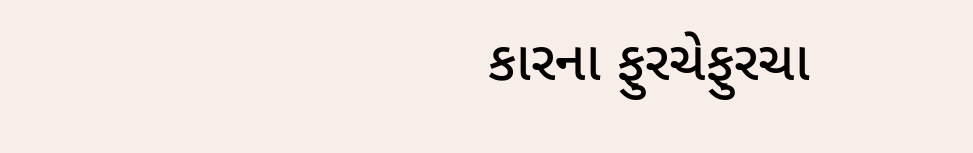કારના ફુરચેફુરચા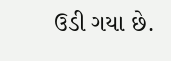ઉડી ગયા છે.